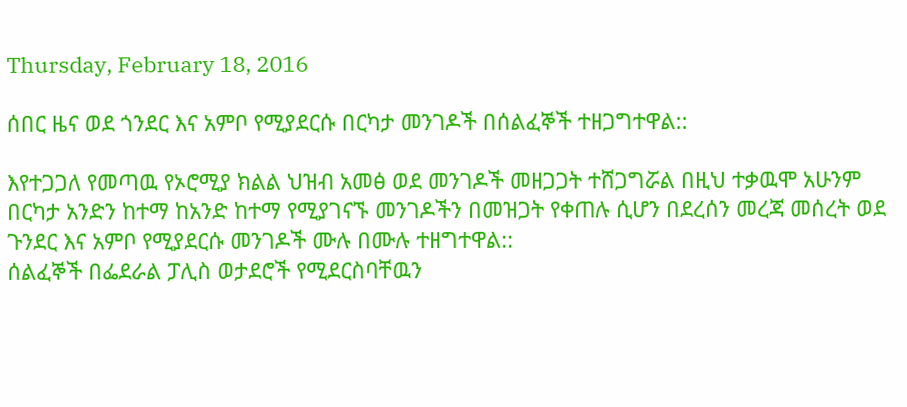Thursday, February 18, 2016

ሰበር ዜና ወደ ጎንደር እና አምቦ የሚያደርሱ በርካታ መንገዶች በሰልፈኞች ተዘጋግተዋል::

እየተጋጋለ የመጣዉ የኦሮሚያ ክልል ህዝብ አመፅ ወደ መንገዶች መዘጋጋት ተሸጋግሯል በዚህ ተቃዉሞ አሁንም በርካታ አንድን ከተማ ከአንድ ከተማ የሚያገናኙ መንገዶችን በመዝጋት የቀጠሉ ሲሆን በደረሰን መረጃ መሰረት ወደ ጉንደር እና አምቦ የሚያደርሱ መንገዶች ሙሉ በሙሉ ተዘግተዋል::
ሰልፈኞች በፌደራል ፓሊስ ወታደሮች የሚደርስባቸዉን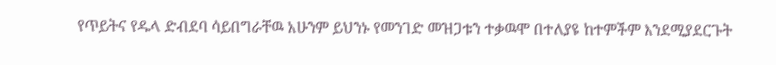የጥይትና የዱላ ድብደባ ሳይበግራቸዉ አሁንም ይህንኑ የመንገድ መዝጋቱን ተቃዉሞ በተለያዩ ከተምችም እንደሚያደርጉት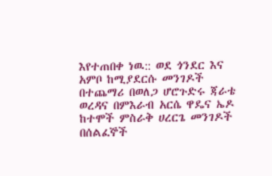እየተጠበቀ ነዉ:: ወደ ጎንደር እና አምቦ ከሚያደርሱ መንገዶች በተጨማሪ በወለጋ ሆሮጉድሩ ጃራቴ ወረዳና በምእራብ አርሴ ዋዴና ኤዶ ከተሞች ምስራቅ ሀረርጌ መንገዶች በሰልፈኞች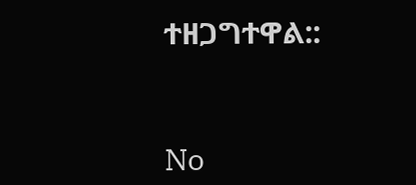ተዘጋግተዋል::


No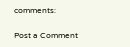comments:

Post a Comment